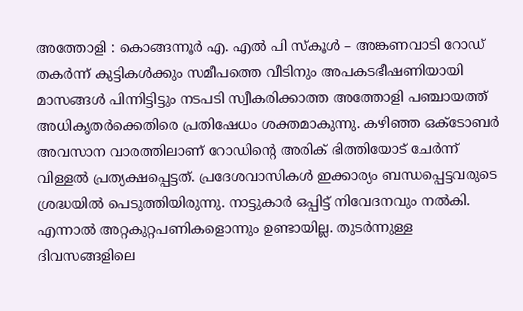അത്തോളി : കൊങ്ങന്നൂർ എ. എൽ പി സ്കൂൾ – അങ്കണവാടി റോഡ് തകർന്ന് കുട്ടികൾക്കും സമീപത്തെ വീടിനും അപകടഭീഷണിയായി മാസങ്ങൾ പിന്നിട്ടിട്ടും നടപടി സ്വീകരിക്കാത്ത അത്തോളി പഞ്ചായത്ത് അധികൃതർക്കെതിരെ പ്രതിഷേധം ശക്തമാകുന്നു. കഴിഞ്ഞ ഒക്ടോബർ അവസാന വാരത്തിലാണ് റോഡിൻ്റെ അരിക് ഭിത്തിയോട് ചേർന്ന് വിള്ളൽ പ്രത്യക്ഷപ്പെട്ടത്. പ്രദേശവാസികൾ ഇക്കാര്യം ബന്ധപ്പെട്ടവരുടെ ശ്രദ്ധയിൽ പെടുത്തിയിരുന്നു. നാട്ടുകാർ ഒപ്പിട്ട് നിവേദനവും നൽകി. എന്നാൽ അറ്റകുറ്റപണികളൊന്നും ഉണ്ടായില്ല. തുടർന്നുള്ള ദിവസങ്ങളിലെ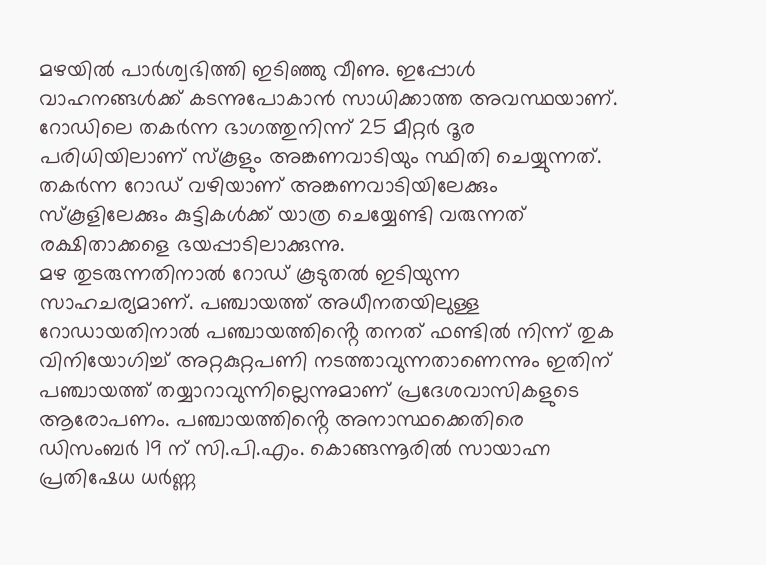മഴയിൽ പാർശ്വഭിത്തി ഇടിഞ്ഞു വീണു. ഇപ്പോൾ വാഹനങ്ങൾക്ക് കടന്നുപോകാൻ സാധിക്കാത്ത അവസ്ഥയാണ്. റോഡിലെ തകർന്ന ഭാഗത്തുനിന്ന് 25 മീറ്റർ ദൂര പരിധിയിലാണ് സ്കൂളും അങ്കണവാടിയും സ്ഥിതി ചെയ്യുന്നത്. തകർന്ന റോഡ് വഴിയാണ് അങ്കണവാടിയിലേക്കും സ്കൂളിലേക്കും കുട്ടികൾക്ക് യാത്ര ചെയ്യേണ്ടി വരുന്നത് രക്ഷിതാക്കളെ ഭയപ്പാടിലാക്കുന്നു.
മഴ തുടരുന്നതിനാൽ റോഡ് കൂടുതൽ ഇടിയുന്ന സാഹചര്യമാണ്. പഞ്ചായത്ത് അധീനതയിലുള്ള റോഡായതിനാൽ പഞ്ചായത്തിൻ്റെ തനത് ഫണ്ടിൽ നിന്ന് തുക വിനിയോഗിച്ച് അറ്റകുറ്റപണി നടത്താവുന്നതാണെന്നും ഇതിന് പഞ്ചായത്ത് തയ്യാറാവുന്നില്ലെന്നുമാണ് പ്രദേശവാസികളുടെ ആരോപണം. പഞ്ചായത്തിൻ്റെ അനാസ്ഥക്കെതിരെ ഡിസംബർ 19 ന് സി.പി.എം. കൊങ്ങന്നൂരിൽ സായാഹ്ന പ്രതിഷേധ ധർണ്ണ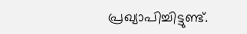പ്രഖ്യാപിച്ചിട്ടുണ്ട്.